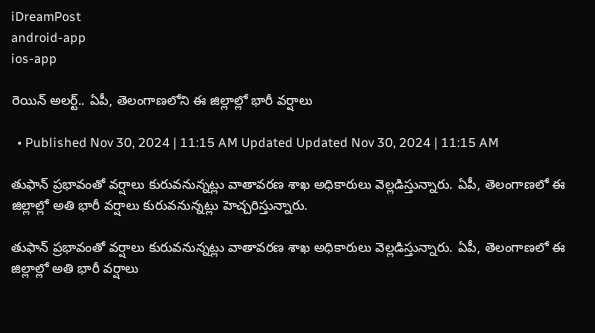iDreamPost
android-app
ios-app

రెయిన్ అలర్ట్.. ఏపీ, తెలంగాణలోని ఈ జిల్లాల్లో భారీ వర్షాలు

  • Published Nov 30, 2024 | 11:15 AM Updated Updated Nov 30, 2024 | 11:15 AM

తుఫాన్ ప్రభావంతో వర్షాలు కురువనున్నట్లు వాతావరణ శాఖ అధికారులు వెల్లడిస్తున్నారు. ఏపీ, తెలంగాణలో ఈ జిల్లాల్లో అతి భారీ వర్షాలు కురువనున్నట్లు హెచ్చరిస్తున్నారు.

తుఫాన్ ప్రభావంతో వర్షాలు కురువనున్నట్లు వాతావరణ శాఖ అధికారులు వెల్లడిస్తున్నారు. ఏపీ, తెలంగాణలో ఈ జిల్లాల్లో అతి భారీ వర్షాలు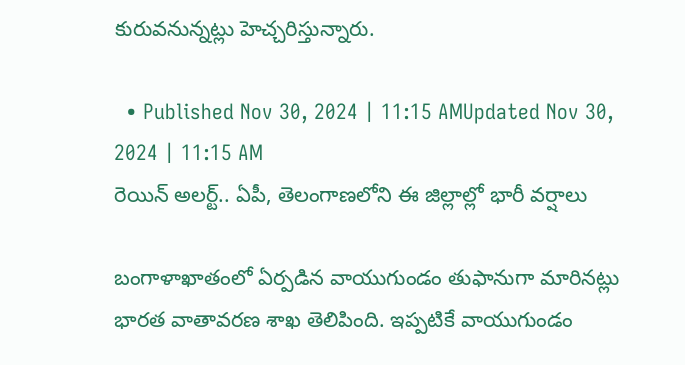కురువనున్నట్లు హెచ్చరిస్తున్నారు.

  • Published Nov 30, 2024 | 11:15 AMUpdated Nov 30, 2024 | 11:15 AM
రెయిన్ అలర్ట్.. ఏపీ, తెలంగాణలోని ఈ జిల్లాల్లో భారీ వర్షాలు

బంగాళాఖాతంలో ఏర్పడిన వాయుగుండం తుఫానుగా మారినట్లు భారత వాతావరణ శాఖ తెలిపింది. ఇప్పటికే వాయుగుండం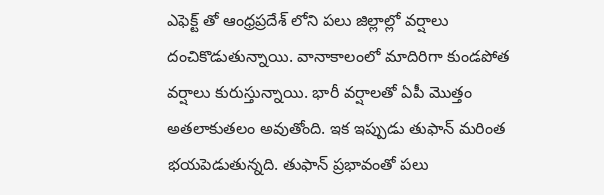ఎఫెక్ట్ తో ఆంధ్రప్రదేశ్ లోని పలు జిల్లాల్లో వర్షాలు దంచికొడుతున్నాయి. వానాకాలంలో మాదిరిగా కుండపోత వర్షాలు కురుస్తున్నాయి. భారీ వర్షాలతో ఏపీ మొత్తం అతలాకుతలం అవుతోంది. ఇక ఇప్పుడు తుఫాన్ మరింత భయపెడుతున్నది. తుఫాన్ ప్రభావంతో పలు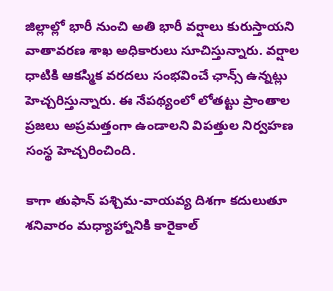జిల్లాల్లో భారీ నుంచి అతి భారీ వర్షాలు కురుస్తాయని వాతావరణ శాఖ అధికారులు సూచిస్తున్నారు. వర్షాల ధాటికి ఆకస్మిక వరదలు సంభవించే ఛాన్స్ ఉన్నట్లు హెచ్చరిస్తున్నారు. ఈ నేపథ్యంలో లోతట్టు ప్రాంతాల ప్రజలు అప్రమత్తంగా ఉండాలని విపత్తుల నిర్వహణ సంస్థ హెచ్చరించింది.

కాగా తుఫాన్ పశ్చిమ-వాయవ్య దిశగా కదులుతూ శనివారం మధ్యాహ్నానికి కారైకాల్‌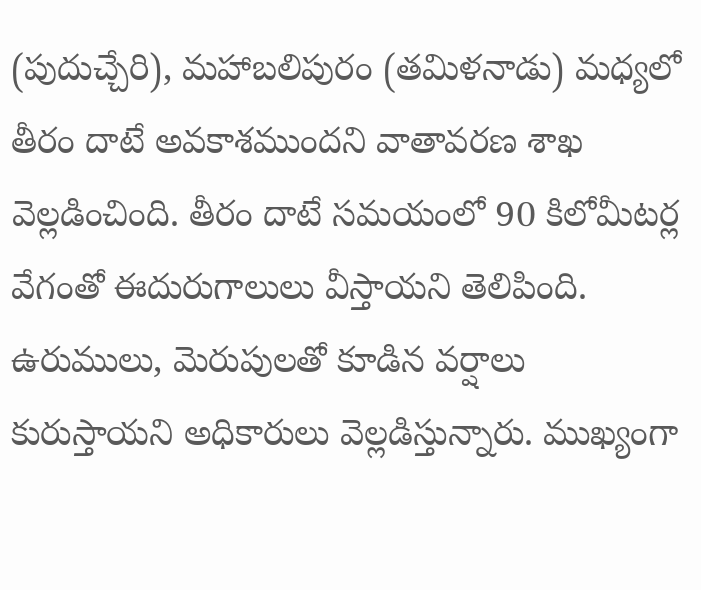(పుదుచ్చేరి), మహాబలిపురం (తమిళనాడు) మధ్యలో తీరం దాటే అవకాశముందని వాతావరణ శాఖ వెల్లడించింది. తీరం దాటే సమయంలో 90 కిలోమీటర్ల వేగంతో ఈదురుగాలులు వీస్తాయని తెలిపింది. ఉరుములు, మెరుపులతో కూడిన వర్షాలు కురుస్తాయని అధికారులు వెల్లడిస్తున్నారు. ముఖ్యంగా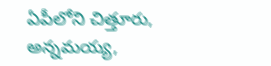ఏపీలోని చిత్తూరు, అన్నమయ్య,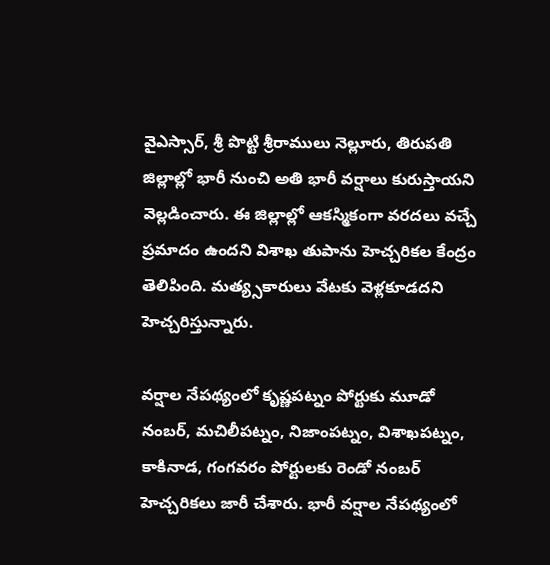వైఎస్సార్‌, శ్రీ పొట్టి శ్రీరాములు నెల్లూరు, తిరుపతి జిల్లాల్లో భారీ నుంచి అతి భారీ వర్షాలు కురుస్తాయని వెల్లడించారు. ఈ జిల్లాల్లో ఆకస్మికంగా వరదలు వచ్చే ప్రమాదం ఉందని విశాఖ తుపాను హెచ్చరికల కేంద్రం తెలిపింది. మత్య్సకారులు వేటకు వెళ్లకూడదని హెచ్చరిస్తున్నారు.

వర్షాల నేపథ్యంలో కృష్ణపట్నం పోర్టుకు మూడో నంబర్, మచిలీపట్నం, నిజాంపట్నం, విశాఖపట్నం, కాకినాడ, గంగవరం పోర్టులకు రెండో నంబర్ హెచ్చరికలు జారీ చేశారు. భారీ వర్షాల నేపథ్యంలో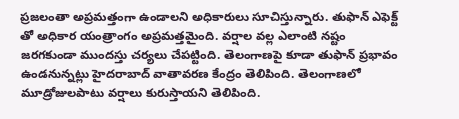ప్రజలంతా అప్రమత్తంగా ఉండాలని అధికారులు సూచిస్తున్నారు. తుఫాన్ ఎఫెక్ట్ తో అధికార యంత్రాంగం అప్రమత్తమైంది. వర్షాల వల్ల ఎలాంటి నష్టం జరగకుండా ముందస్తు చర్యలు చేపట్టింది. తెలంగాణపై కూడా తుఫాన్ ప్రభావం ఉండనున్నట్లు హైదరాబాద్ వాతావరణ కేంద్రం తెలిపింది. తెలంగాణలో మూడ్రోజులపాటు వర్షాలు కురుస్తాయని తెలిపింది.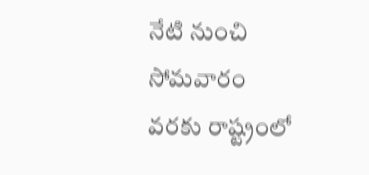నేటి నుంచి సోమవారం వరకు రాష్ట్రంలో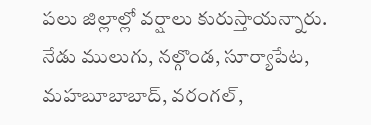పలు జిల్లాల్లో వర్షాలు కురుస్తాయన్నారు. నేడు ములుగు, నల్గొండ, సూర్యాపేట, మహబూబాబాద్, వరంగల్,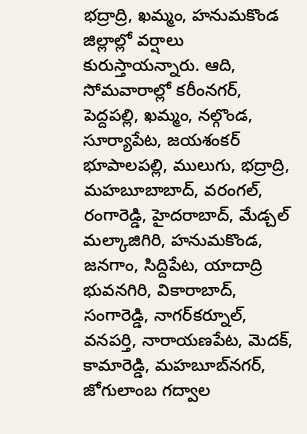భద్రాద్రి, ఖమ్మం, హనుమకొండ జిల్లాల్లో వర్షాలు కురుస్తాయన్నారు. ఆది, సోమవారాల్లో కరీంనగర్, పెద్దపల్లి, ఖమ్మం, నల్గొండ, సూర్యాపేట, జయశంకర్‌ భూపాలపల్లి, ములుగు, భద్రాద్రి, మహబూబాబాద్, వరంగల్, రంగారెడ్డి, హైదరాబాద్, మేడ్చల్‌ మల్కాజిగిరి, హనుమకొండ, జనగాం, సిద్దిపేట, యాదాద్రి భువనగిరి, వికారాబాద్, సంగారెడ్డి, నాగర్‌కర్నూల్, వనపర్తి, నారాయణపేట, మెదక్, కామారెడ్డి, మహబూబ్‌నగర్, జోగులాంబ గద్వాల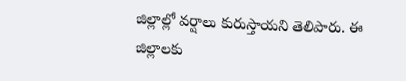జిల్లాల్లో వర్షాలు కురుస్తాయని తెలిపారు. ఈ జిల్లాలకు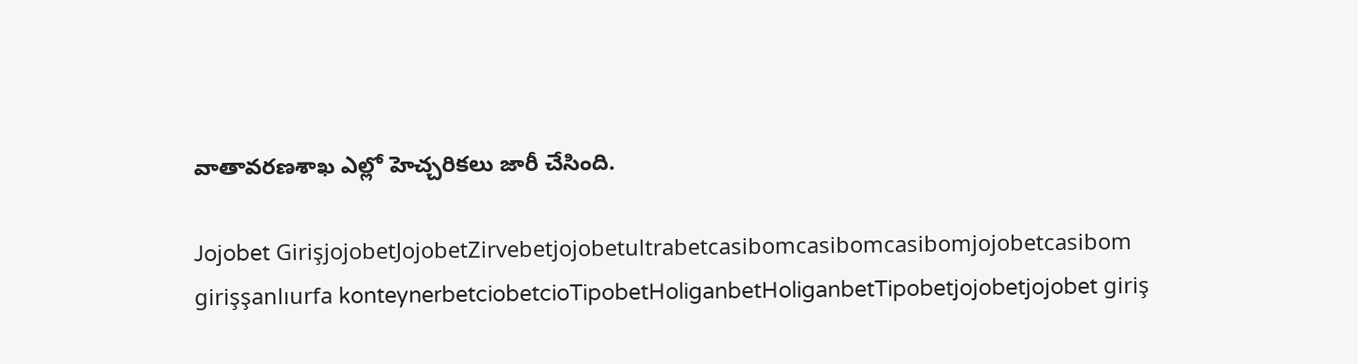వాతావరణశాఖ ఎల్లో హెచ్చరికలు జారీ చేసింది.

Jojobet GirişjojobetJojobetZirvebetjojobetultrabetcasibomcasibomcasibomjojobetcasibom girişşanlıurfa konteynerbetciobetcioTipobetHoliganbetHoliganbetTipobetjojobetjojobet giriş